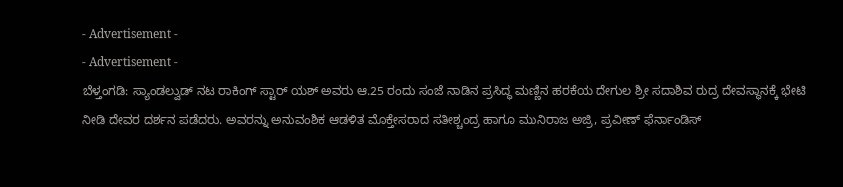- Advertisement -
- Advertisement -
ಬೆಳ್ತಂಗಡಿ: ಸ್ಯಾಂಡಲ್ವುಡ್ ನಟ ರಾಕಿಂಗ್ ಸ್ಟಾರ್ ಯಶ್ ಅವರು ಆ.25 ರಂದು ಸಂಜೆ ನಾಡಿನ ಪ್ರಸಿದ್ಧ ಮಣ್ಣಿನ ಹರಕೆಯ ದೇಗುಲ ಶ್ರೀ ಸದಾಶಿವ ರುದ್ರ ದೇವಸ್ಥಾನಕ್ಕೆ ಭೇಟಿ ನೀಡಿ ದೇವರ ದರ್ಶನ ಪಡೆದರು. ಅವರನ್ನು ಅನುವಂಶಿಕ ಆಡಳಿತ ಮೊಕ್ತೇಸರಾದ ಸತೀಶ್ಚಂದ್ರ ಹಾಗೂ ಮುನಿರಾಜ ಅಜ್ರಿ, ಪ್ರವೀಣ್ ಫೆರ್ನಾಂಡಿಸ್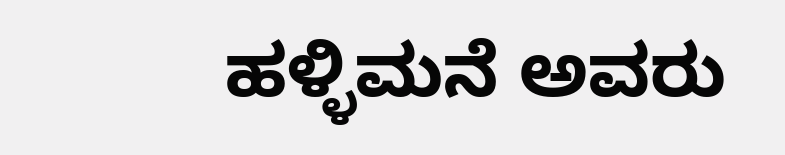ಹಳ್ಳಿಮನೆ ಅವರು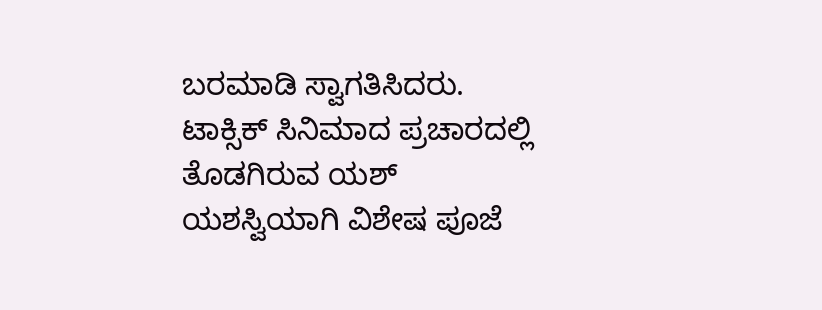ಬರಮಾಡಿ ಸ್ವಾಗತಿಸಿದರು.
ಟಾಕ್ಸಿಕ್ ಸಿನಿಮಾದ ಪ್ರಚಾರದಲ್ಲಿ ತೊಡಗಿರುವ ಯಶ್ ಯಶಸ್ವಿಯಾಗಿ ವಿಶೇಷ ಪೂಜೆ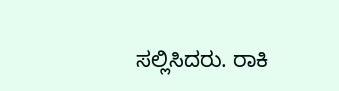ಸಲ್ಲಿಸಿದರು. ರಾಕಿ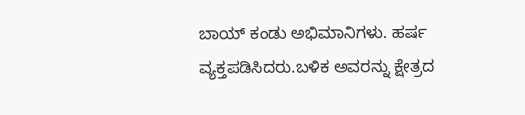ಬಾಯ್ ಕಂಡು ಅಭಿಮಾನಿಗಳು. ಹರ್ಷ ವ್ಯಕ್ತಪಡಿಸಿದರು.ಬಳಿಕ ಅವರನ್ನು ಕ್ಷೇತ್ರದ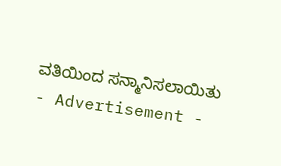ವತಿಯಿಂದ ಸನ್ಮಾನಿಸಲಾಯಿತು
- Advertisement -